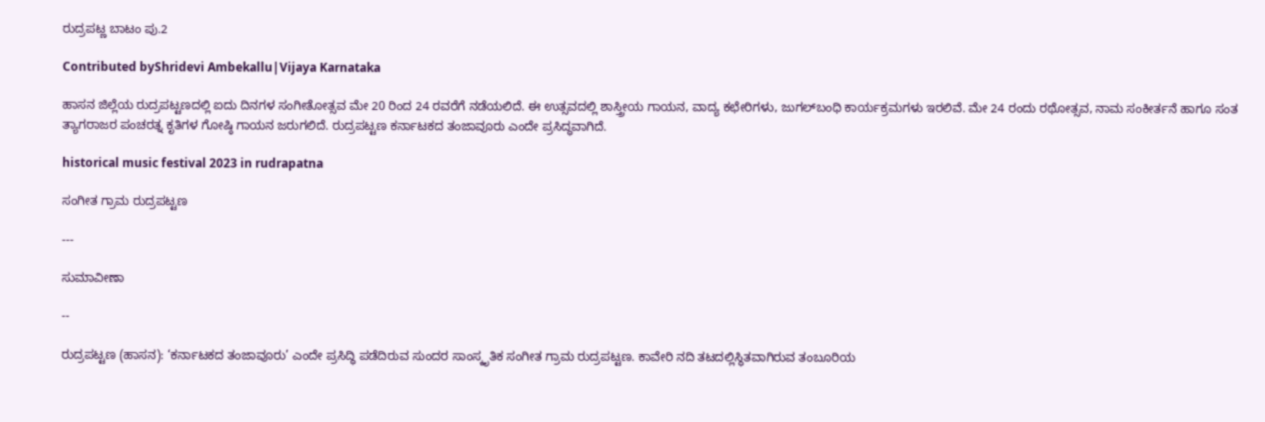ರುದ್ರಪಟ್ಣ ಬಾಟಂ ಪು.2

Contributed byShridevi Ambekallu|Vijaya Karnataka

ಹಾಸನ ಜಿಲ್ಲೆಯ ರುದ್ರಪಟ್ಟಣದಲ್ಲಿ ಐದು ದಿನಗಳ ಸಂಗೀತೋತ್ಸವ ಮೇ 20 ರಿಂದ 24 ರವರೆಗೆ ನಡೆಯಲಿದೆ. ಈ ಉತ್ಸವದಲ್ಲಿ ಶಾಸ್ತ್ರೀಯ ಗಾಯನ, ವಾದ್ಯ ಕಛೇರಿಗಳು, ಜುಗಲ್‌ಬಂಧಿ ಕಾರ್ಯಕ್ರಮಗಳು ಇರಲಿವೆ. ಮೇ 24 ರಂದು ರಥೋತ್ಸವ, ನಾಮ ಸಂಕೀರ್ತನೆ ಹಾಗೂ ಸಂತ ತ್ಯಾಗರಾಜರ ಪಂಚರತ್ನ ಕೃತಿಗಳ ಗೋಷ್ಠಿ ಗಾಯನ ಜರುಗಲಿದೆ. ರುದ್ರಪಟ್ಟಣ ಕರ್ನಾಟಕದ ತಂಜಾವೂರು ಎಂದೇ ಪ್ರಸಿದ್ಧವಾಗಿದೆ.

historical music festival 2023 in rudrapatna

ಸಂಗೀತ ಗ್ರಾಮ ರುದ್ರಪಟ್ಟಣ

---

ಸುಮಾವೀಣಾ

--

ರುದ್ರಪಟ್ಟಣ (ಹಾಸನ): ‘ಕರ್ನಾಟಕದ ತಂಜಾವೂರು’ ಎಂದೇ ಪ್ರಸಿದ್ಧಿ ಪಡೆದಿರುವ ಸುಂದರ ಸಾಂಸ್ಕೃತಿಕ ಸಂಗೀತ ಗ್ರಾಮ ರುದ್ರಪಟ್ಟಣ. ಕಾವೇರಿ ನದಿ ತಟದಲ್ಲಿಸ್ಥಿತವಾಗಿರುವ ತಂಬೂರಿಯ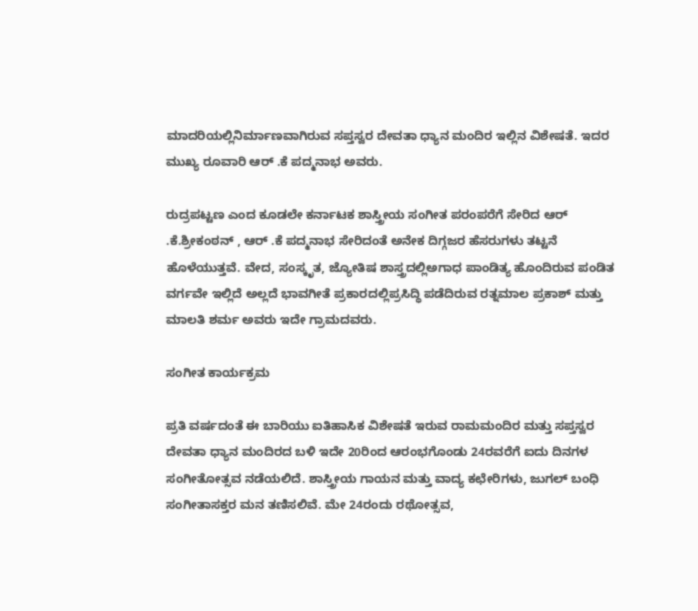ಮಾದರಿಯಲ್ಲಿನಿರ್ಮಾಣವಾಗಿರುವ ಸಪ್ತಸ್ವರ ದೇವತಾ ಧ್ಯಾನ ಮಂದಿರ ಇಲ್ಲಿನ ವಿಶೇಷತೆ. ಇದರ ಮುಖ್ಯ ರೂವಾರಿ ಆರ್ .ಕೆ ಪದ್ಮನಾಭ ಅವರು.

ರುದ್ರಪಟ್ಟಣ ಎಂದ ಕೂಡಲೇ ಕರ್ನಾಟಕ ಶಾಸ್ತ್ರೀಯ ಸಂಗೀತ ಪರಂಪರೆಗೆ ಸೇರಿದ ಆರ್ .ಕೆ.ಶ್ರೀಕಂಠನ್ , ಆರ್ .ಕೆ ಪದ್ಮನಾಭ ಸೇರಿದಂತೆ ಅನೇಕ ದಿಗ್ಗಜರ ಹೆಸರುಗಳು ತಟ್ಟನೆ ಹೊಳೆಯುತ್ತವೆ. ವೇದ, ಸಂಸ್ಕೃತ, ಜ್ಯೋತಿಷ ಶಾಸ್ತ್ರದಲ್ಲಿಅಗಾಧ ಪಾಂಡಿತ್ಯ ಹೊಂದಿರುವ ಪಂಡಿತ ವರ್ಗವೇ ಇಲ್ಲಿದೆ ಅಲ್ಲದೆ ಭಾವಗೀತೆ ಪ್ರಕಾರದಲ್ಲಿಪ್ರಸಿದ್ಧಿ ಪಡೆದಿರುವ ರತ್ನಮಾಲ ಪ್ರಕಾಶ್ ಮತ್ತು ಮಾಲತಿ ಶರ್ಮ ಅವರು ಇದೇ ಗ್ರಾಮದವರು.

ಸಂಗೀತ ಕಾರ್ಯಕ್ರಮ

ಪ್ರತಿ ವರ್ಷದಂತೆ ಈ ಬಾರಿಯು ಐತಿಹಾಸಿಕ ವಿಶೇಷತೆ ಇರುವ ರಾಮಮಂದಿರ ಮತ್ತು ಸಪ್ತಸ್ವರ ದೇವತಾ ಧ್ಯಾನ ಮಂದಿರದ ಬಳಿ ಇದೇ 20ರಿಂದ ಆರಂಭಗೊಂಡು 24ರವರೆಗೆ ಐದು ದಿನಗಳ ಸಂಗೀತೋತ್ಸವ ನಡೆಯಲಿದೆ. ಶಾಸ್ತ್ರೀಯ ಗಾಯನ ಮತ್ತು ವಾದ್ಯ ಕಛೇರಿಗಳು, ಜುಗಲ್ ಬಂಧಿ ಸಂಗೀತಾಸಕ್ತರ ಮನ ತಣಿಸಲಿವೆ. ಮೇ 24ರಂದು ರಥೋತ್ಸವ,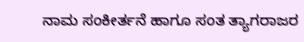ನಾಮ ಸಂಕೀರ್ತನೆ ಹಾಗೂ ಸಂತ ತ್ಯಾಗರಾಜರ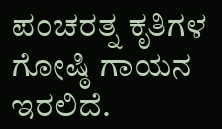ಪಂಚರತ್ನ ಕೃತಿಗಳ ಗೋಷ್ಠಿ ಗಾಯನ ಇರಲಿದೆ.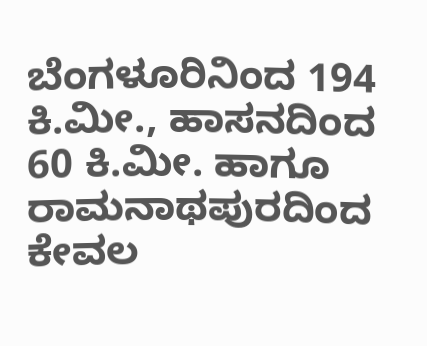ಬೆಂಗಳೂರಿನಿಂದ 194 ಕಿ.ಮೀ., ಹಾಸನದಿಂದ 60 ಕಿ.ಮೀ. ಹಾಗೂ ರಾಮನಾಥಪುರದಿಂದ ಕೇವಲ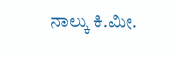ನಾಲ್ಕು ಕಿ.ಮೀ.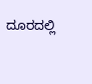ದೂರದಲ್ಲಿ